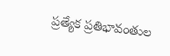ప్రత్యేక ప్రతిభావంతుల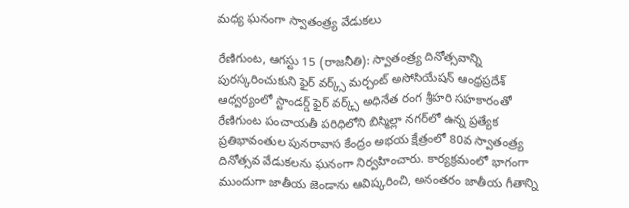మధ్య ఘనంగా స్వాతంత్ర్య వేడుకలు

రేణిగుంట, ఆగస్టు 15 (రాజనీతి): స్వాతంత్ర్య దినోత్సవాన్ని పురస్కరించుకుని ఫైర్‌ వర్క్స్‌ మర్చంట్‌ అసోసియేషన్‌ ఆంధ్రప్రదేశ్‌ ఆధ్వర్యంలో స్టాండర్డ్ ఫైర్ వర్క్స్ అధినేత రంగ శ్రీహరి సహకారంతో రేణిగుంట పంచాయతీ పరిధిలోని బిస్మిల్లా నగర్‌లో ఉన్న ప్రత్యేక ప్రతిభావంతుల పునరావాస కేంద్రం అభయ క్షేత్రంలో 80వ స్వాతంత్ర్య దినోత్సవ వేడుకలను ఘనంగా నిర్వహించారు. కార్యక్రమంలో భాగంగా ముందుగా జాతీయ జెండాను ఆవిష్కరించి, అనంతరం జాతీయ గీతాన్ని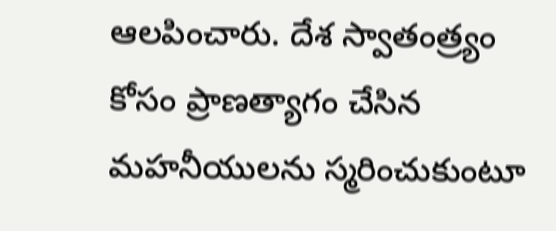ఆలపించారు. దేశ స్వాతంత్ర్యం కోసం ప్రాణత్యాగం చేసిన మహనీయులను స్మరించుకుంటూ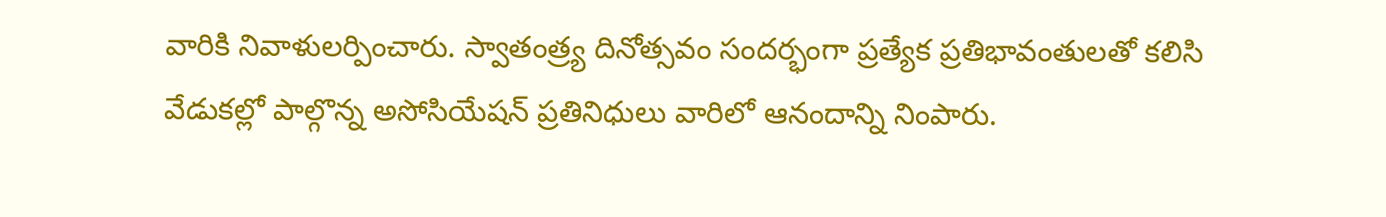వారికి నివాళులర్పించారు. స్వాతంత్ర్య దినోత్సవం సందర్భంగా ప్రత్యేక ప్రతిభావంతులతో కలిసి వేడుకల్లో పాల్గొన్న అసోసియేషన్‌ ప్రతినిధులు వారిలో ఆనందాన్ని నింపారు.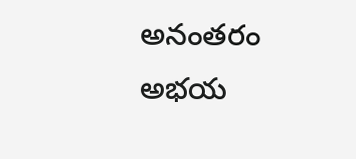అనంతరం అభయ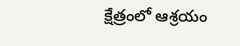క్షేత్రంలో ఆశ్రయం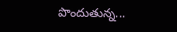పొందుతున్న...